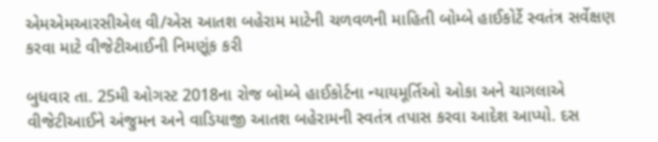એમએમઆરસીએલ વી/એસ આતશ બહેરામ માટેની ચળવળની માહિતી બોમ્બે હાઈકોર્ટે સ્વતંત્ર સર્વેક્ષણ કરવા માટે વીજેટીઆઈની નિમણૂંક કરી

બુધવાર તા. 25મી ઓગસ્ટ 2018ના રોજ બોમ્બે હાઈકોર્ટના ન્યાયમૂર્તિઓ ઓકા અને ચાગલાએ વીજેટીઆઈને અંજુમન અને વાડિયાજી આતશ બહેરામની સ્વતંત્ર તપાસ કરવા આદેશ આપ્યો. દસ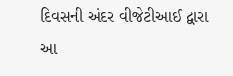દિવસની અંદર વીજેટીઆઈ દ્વારા આ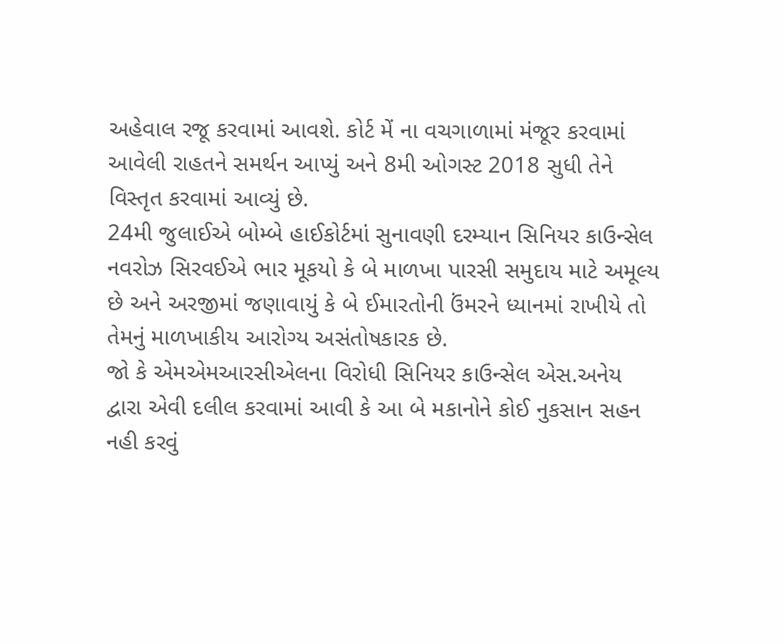અહેવાલ રજૂ કરવામાં આવશે. કોર્ટ મેં ના વચગાળામાં મંજૂર કરવામાં આવેલી રાહતને સમર્થન આપ્યું અને 8મી ઓગસ્ટ 2018 સુધી તેને વિસ્તૃત કરવામાં આવ્યું છે.
24મી જુલાઈએ બોમ્બે હાઈકોર્ટમાં સુનાવણી દરમ્યાન સિનિયર કાઉન્સેલ નવરોઝ સિરવઈએ ભાર મૂકયો કે બે માળખા પારસી સમુદાય માટે અમૂલ્ય છે અને અરજીમાં જણાવાયું કે બે ઈમારતોની ઉંમરને ધ્યાનમાં રાખીયે તો તેમનું માળખાકીય આરોગ્ય અસંતોષકારક છે.
જો કે એમએમઆરસીએલના વિરોધી સિનિયર કાઉન્સેલ એસ.અનેય દ્વારા એવી દલીલ કરવામાં આવી કે આ બે મકાનોને કોઈ નુકસાન સહન નહી કરવું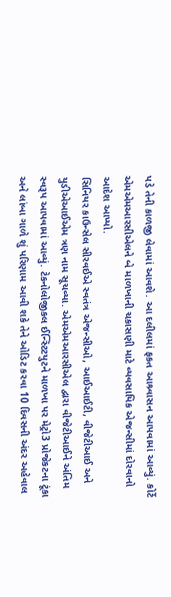પડે તેની કાળજી લેવામાં આવશે. આ દલીલમાં ફકત આશ્ર્વાસન આપવામાં આવ્યું. કોર્ટે એમએમઆરસીએલને બે માળખાની ચકાસણી માટે વ્યવસાયિક એજન્સીમાં દોરવાનો આદેશ આપ્યો.
સિનિયર કાઉન્સેલ સીરવઈએ સ્વતંત્ર એજન્સીઓ, આઈઆઈટી, વીજેટીઆઈ અને યુડીએઆઈએમ ત્રણ નામ સૂચવ્યા. એમએમઆરસીએલ દ્વારા વીજેટીઆઈને અંતિમ સ્વરૂપ આપવામાં આવ્યું. ટેકનોલોજીકલ ઈન્સ્ટિટયુટને માળખા પર મેટ્રો3 પ્રોજેકટના ટૂંકા અને લાંબા ગાળે શું પરિણામ આવી શકે તેને ઓડિટ કરવા 10 દિવસની અંદર અહેવાલ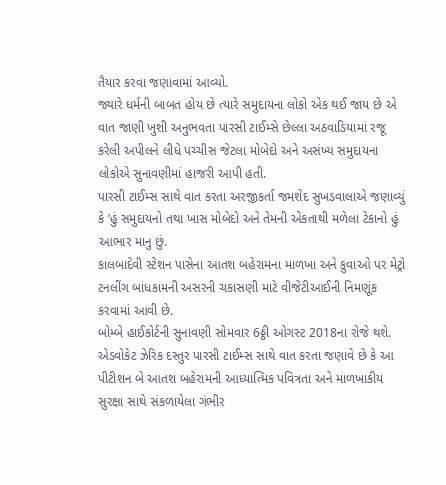તૈયાર કરવા જણાવામાં આવ્યો.
જ્યારે ધર્મની બાબત હોય છે ત્યારે સમુદાયના લોકો એક થઈ જાય છે એ વાત જાણી ખુશી અનુભવતા પારસી ટાઈમ્સે છેલ્લા અઠવાડિયામાં રજૂ કરેલી અપીલને લીધે પચ્ચીસ જેટલા મોબેદો અને અસંખ્ય સમુદાયના લોકોએ સુનાવણીમાં હાજરી આપી હતી.
પારસી ટાઈમ્સ સાથે વાત કરતા અરજીકર્તા જમશેદ સુખડવાલાએ જણાવ્યું કે ‘હું સમુદાયનો તથા ખાસ મોબેદો અને તેમની એકતાથી મળેલા ટેકાનો હું આભાર માનુ છું.
કાલબાદેવી સ્ટેશન પાસેના આતશ બહેરામના માળખા અને કુવાઓ પર મેટ્રો ટનલીંગ બાંધકામની અસરની ચકાસણી માટે વીજેટીઆઈની નિમણૂંક કરવામાં આવી છે.
બોમ્બે હાઈકોર્ટની સુનાવણી સોમવાર 6ઠ્ઠી ઓગસ્ટ 2018ના રોજે થશે. એડવોકેટ ઝેરિક દસ્તુર પારસી ટાઈમ્સ સાથે વાત કરતા જણાવે છે કે આ પીટીશન બે આતશ બહેરામની આધ્યાત્મિક પવિત્રતા અને માળખાકીય સુરક્ષા સાથે સંકળાયેલા ગંભીર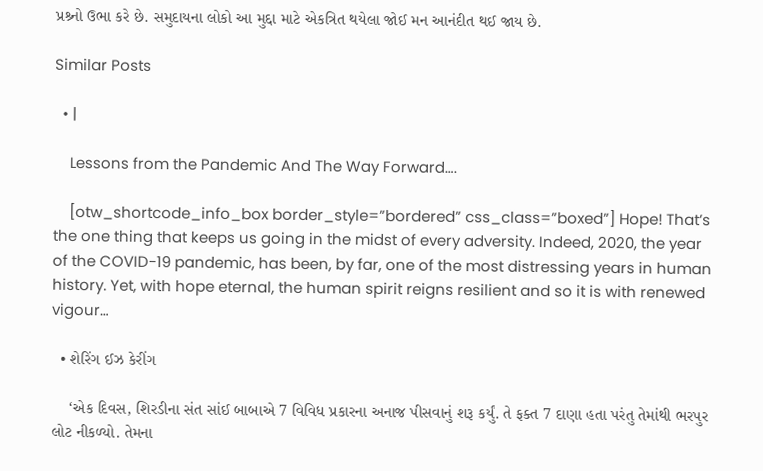પ્રશ્ર્નો ઉભા કરે છે. સમુદાયના લોકો આ મુદ્દા માટે એકત્રિત થયેલા જોઈ મન આનંદીત થઈ જાય છે.

Similar Posts

  • |

    Lessons from the Pandemic And The Way Forward….

    [otw_shortcode_info_box border_style=”bordered” css_class=”boxed”] Hope! That’s the one thing that keeps us going in the midst of every adversity. Indeed, 2020, the year of the COVID-19 pandemic, has been, by far, one of the most distressing years in human history. Yet, with hope eternal, the human spirit reigns resilient and so it is with renewed vigour…

  • શેરિંગ ઈઝ કેરીંગ

    ‘એક દિવસ, શિરડીના સંત સાંઈ બાબાએ 7 વિવિધ પ્રકારના અનાજ પીસવાનું શરૂ કર્યું. તે ફક્ત 7 દાણા હતા પરંતુ તેમાંથી ભરપુર લોટ નીકળ્યો. તેમના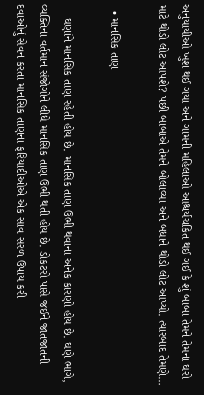અનુયાયીઓ ખુશ થઈ ગયા અને ગામની મહિલાઓ આશ્ચર્યચકિત થઈ ગઈ કે શું બાબા તેમને તેમના ઘરો માટે થોડો લોટ આપશે? પછી બાબાએ તેમને બોલાવ્યા અને બધાને થોડો લોટ આપ્યો. ત્યારબાદ તેમણે…

  • માનસિક તાણ

    ઘણાંને માનસિક તાણ રહેતી હોય છે. માનસિક તાણ ઉભી થવાના અનેક કારણો હોય છે. ઘણે ભાગે, વ્યક્તિના વર્તમાન સંજોગોને લીધે માનસિક તાણ ઉભી થતી હોય છે. ડોકટરો પાસે જઈને જાતજાતની દવાઓનું સેવન કરતા માનસિક તાણના ફરિયાદીઓએ એક સાવ સરળ ઉપાય કરી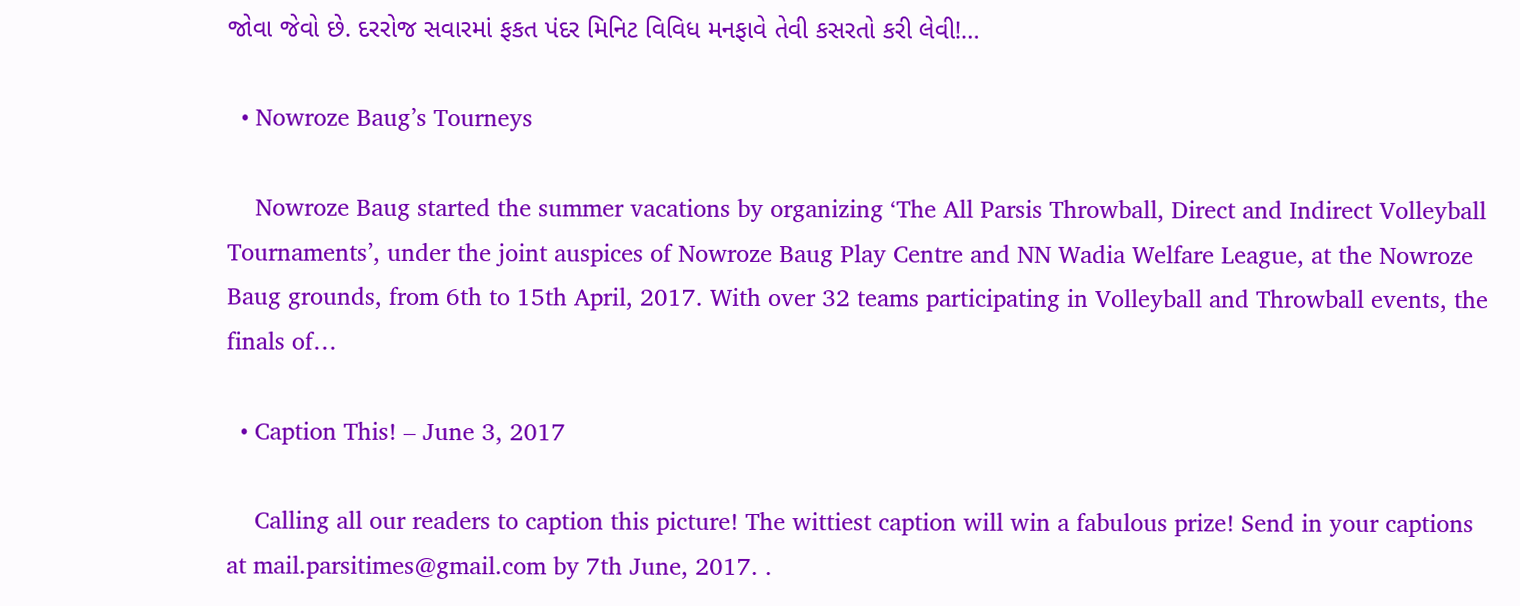જોવા જેવો છે. દરરોજ સવારમાં ફકત પંદર મિનિટ વિવિધ મનફાવે તેવી કસરતો કરી લેવી!…

  • Nowroze Baug’s Tourneys

    Nowroze Baug started the summer vacations by organizing ‘The All Parsis Throwball, Direct and Indirect Volleyball Tournaments’, under the joint auspices of Nowroze Baug Play Centre and NN Wadia Welfare League, at the Nowroze Baug grounds, from 6th to 15th April, 2017. With over 32 teams participating in Volleyball and Throwball events, the finals of…

  • Caption This! – June 3, 2017

    Calling all our readers to caption this picture! The wittiest caption will win a fabulous prize! Send in your captions at mail.parsitimes@gmail.com by 7th June, 2017. .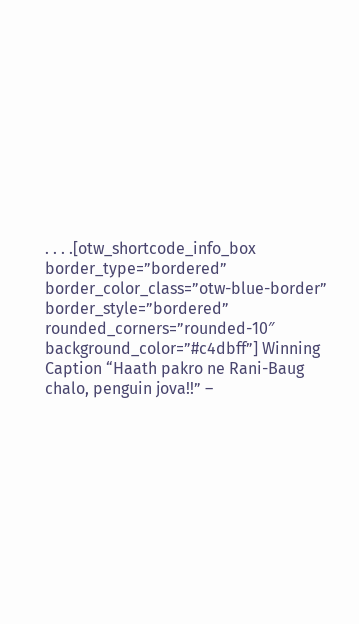. . . .[otw_shortcode_info_box border_type=”bordered” border_color_class=”otw-blue-border” border_style=”bordered” rounded_corners=”rounded-10″ background_color=”#c4dbff”] Winning Caption “Haath pakro ne Rani-Baug chalo, penguin jova!!” –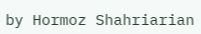by Hormoz Shahriarian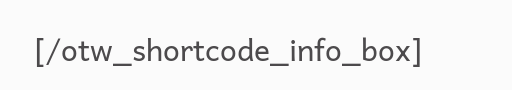[/otw_shortcode_info_box]